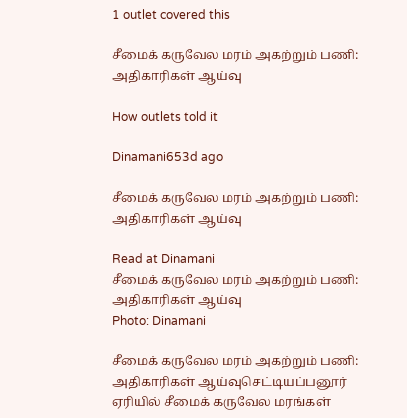1 outlet covered this

சீமைக் கருவேல மரம் அகற்றும் பணி: அதிகாரிகள் ஆய்வு

How outlets told it

Dinamani653d ago

சீமைக் கருவேல மரம் அகற்றும் பணி: அதிகாரிகள் ஆய்வு

Read at Dinamani
சீமைக் கருவேல மரம் அகற்றும் பணி: அதிகாரிகள் ஆய்வு
Photo: Dinamani

சீமைக் கருவேல மரம் அகற்றும் பணி: அதிகாரிகள் ஆய்வுசெட்டியப்பனூர் ஏரியில் சீமைக் கருவேல மரங்கள்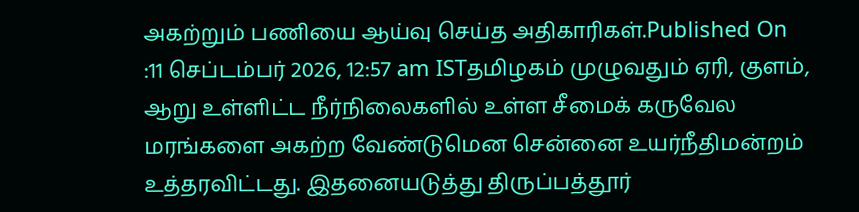அகற்றும் பணியை ஆய்வு செய்த அதிகாரிகள்.Published On :11 செப்டம்பர் 2026, 12:57 am ISTதமிழகம் முழுவதும் ஏரி, குளம், ஆறு உள்ளிட்ட நீர்நிலைகளில் உள்ள சீமைக் கருவேல மரங்களை அகற்ற வேண்டுமென சென்னை உயர்நீதிமன்றம் உத்தரவிட்டது. இதனையடுத்து திருப்பத்தூர்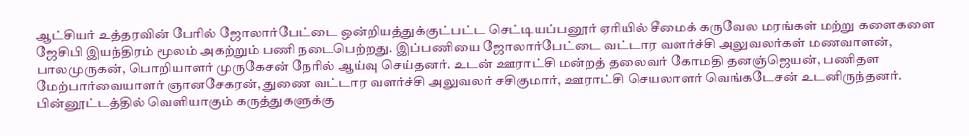ஆட்சியர் உத்தரவின் பேரில் ஜோலார்பேட்டை ஒன்றியத்துக்குட்பட்ட செட்டியப்பனூர் ஏரியில் சீமைக் கருவேல மரங்கள் மற்று களைகளை ஜேசிபி இயந்திரம் மூலம் அகற்றும் பணி நடைபெற்றது. இப்பணியை ஜோலார்பேட்டை வட்டார வளர்ச்சி அலுவலர்கள் மணவாளன், பாலமுருகன், பொறியாளர் முருகேசன் நேரில் ஆய்வு செய்தனர். உடன் ஊராட்சி மன்றத் தலைவர் கோமதி தனஞ்ஜெயன், பணிதள மேற்பார்வையாளர் ஞானசேகரன், துணை வட்டார வளர்ச்சி அலுவலர் சசிகுமார், ஊராட்சி செயலாளர் வெங்கடேசன் உடனிருந்தனர். பின்னூட்டத்தில் வெளியாகும் கருத்துகளுக்கு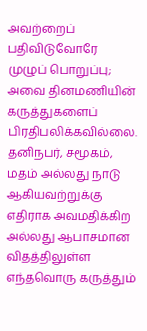அவற்றைப் பதிவிடுவோரே முழுப் பொறுப்பு; அவை தினமணியின் கருத்துகளைப் பிரதிபலிக்கவில்லை. தனிநபர், சமூகம், மதம் அல்லது நாடு ஆகியவற்றுக்கு எதிராக அவமதிக்கிற அல்லது ஆபாசமான விதத்திலுள்ள எந்தவொரு கருத்தும்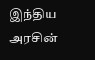இந்திய அரசின்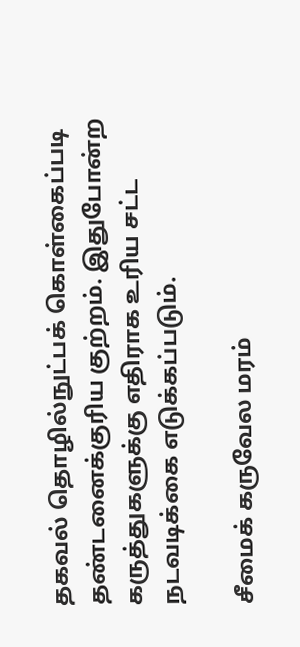தகவல் தொழில்நுட்பக் கொள்கைப்படி தண்டனைக்குரிய குற்றம். இதுபோன்ற கருத்துகளுக்கு எதிராக உரிய சட்ட நடவடிக்கை எடுக்கப்படும்.

சீமைக் கருவேல மரம்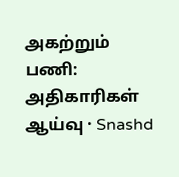அகற்றும் பணி: அதிகாரிகள் ஆய்வு · Snashd